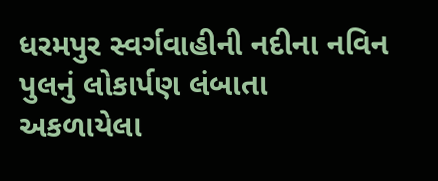ધરમપુર સ્વર્ગવાહીની નદીના નવિન પુલનું લોકાર્પણ લંબાતા અકળાયેલા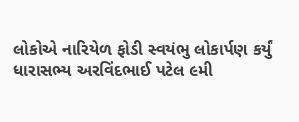લોકોએ નારિયેળ ફોડી સ્વયંભુ લોકાર્પણ કર્યું
ધારાસભ્ય અરવિંદભાઈ પટેલ ૯મી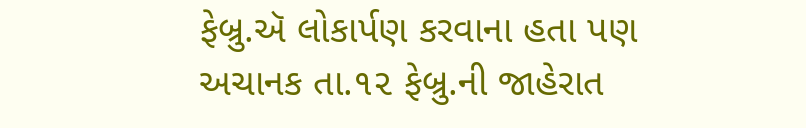ફેબ્રુ.ઍ લોકાર્પણ કરવાના હતા પણ અચાનક તા.૧૨ ફેબ્રુ.ની જાહેરાત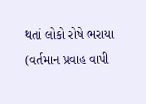થતાં લોકો રોષે ભરાયા (વર્તમાન પ્રવાહ વાપી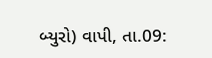બ્યુરો) વાપી, તા.09: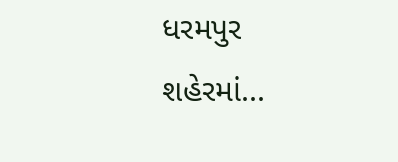ધરમપુર શહેરમાં...